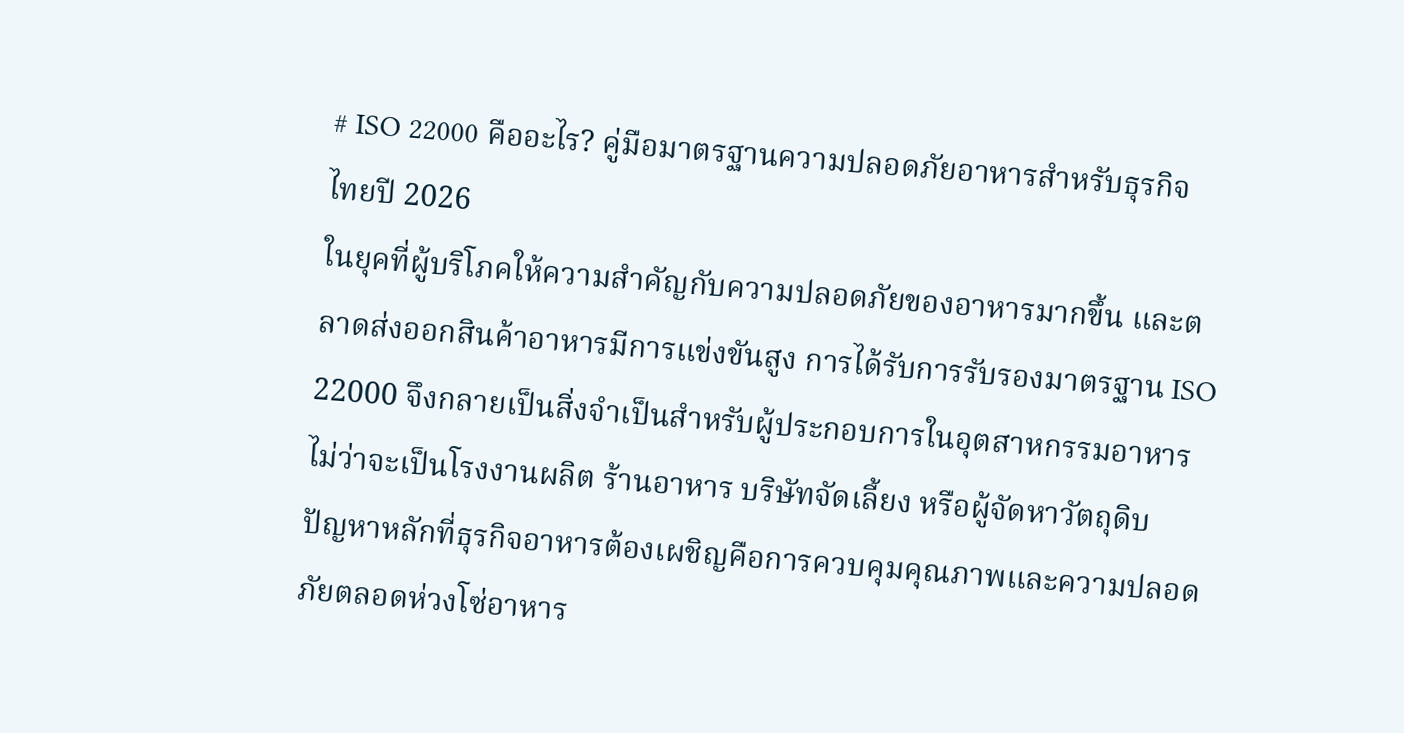# ISO 22000 คืออะไร? คู่มือมาตรฐานความปลอดภัยอาหารสำหรับธุรกิจไทยปี 2026
ในยุคที่ผู้บริโภคให้ความสำคัญกับความปลอดภัยของอาหารมากขึ้น และตลาดส่งออกสินค้าอาหารมีการแข่งขันสูง การได้รับการรับรองมาตรฐาน ISO 22000 จึงกลายเป็นสิ่งจำเป็นสำหรับผู้ประกอบการในอุตสาหกรรมอาหาร ไม่ว่าจะเป็นโรงงานผลิต ร้านอาหาร บริษัทจัดเลี้ยง หรือผู้จัดหาวัตถุดิบ
ปัญหาหลักที่ธุรกิจอาหารต้องเผชิญคือการควบคุมคุณภาพและความปลอดภัยตลอดห่วงโซ่อาหาร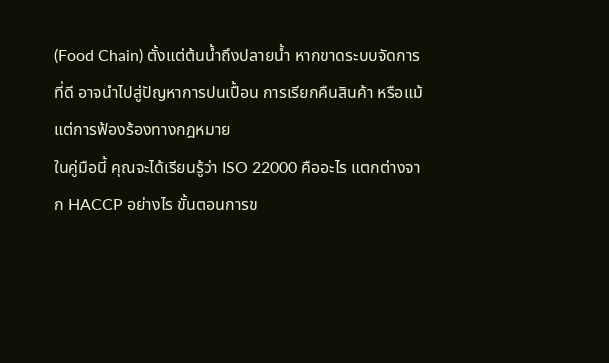(Food Chain) ตั้งแต่ต้นน้ำถึงปลายน้ำ หากขาดระบบจัดการที่ดี อาจนำไปสู่ปัญหาการปนเปื้อน การเรียกคืนสินค้า หรือแม้แต่การฟ้องร้องทางกฎหมาย
ในคู่มือนี้ คุณจะได้เรียนรู้ว่า ISO 22000 คืออะไร แตกต่างจาก HACCP อย่างไร ขั้นตอนการข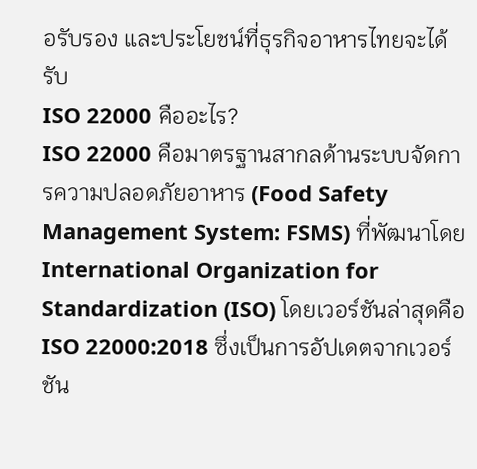อรับรอง และประโยชน์ที่ธุรกิจอาหารไทยจะได้รับ
ISO 22000 คืออะไร?
ISO 22000 คือมาตรฐานสากลด้านระบบจัดการความปลอดภัยอาหาร (Food Safety Management System: FSMS) ที่พัฒนาโดย International Organization for Standardization (ISO) โดยเวอร์ชันล่าสุดคือ ISO 22000:2018 ซึ่งเป็นการอัปเดตจากเวอร์ชัน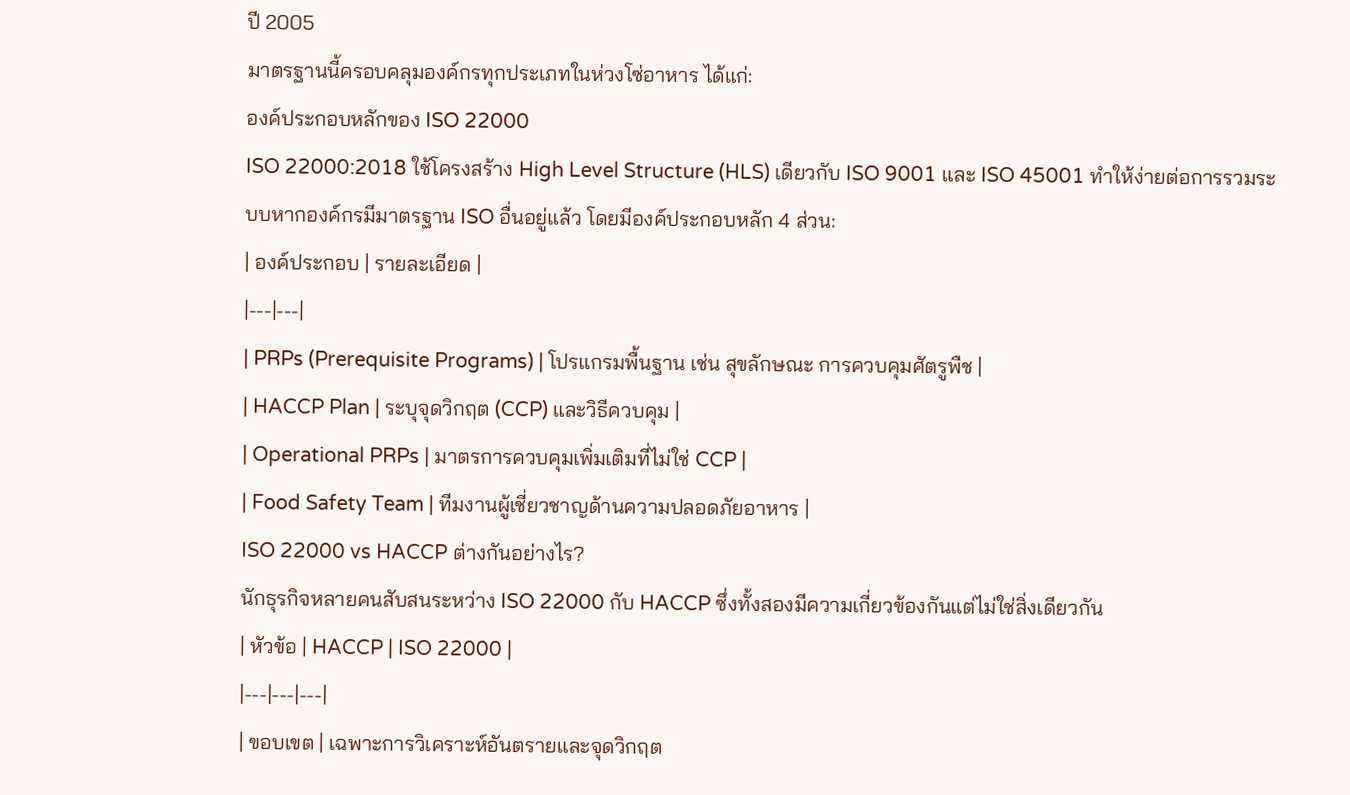ปี 2005
มาตรฐานนี้ครอบคลุมองค์กรทุกประเภทในห่วงโซ่อาหาร ได้แก่:
องค์ประกอบหลักของ ISO 22000
ISO 22000:2018 ใช้โครงสร้าง High Level Structure (HLS) เดียวกับ ISO 9001 และ ISO 45001 ทำให้ง่ายต่อการรวมระบบหากองค์กรมีมาตรฐาน ISO อื่นอยู่แล้ว โดยมีองค์ประกอบหลัก 4 ส่วน:
| องค์ประกอบ | รายละเอียด |
|---|---|
| PRPs (Prerequisite Programs) | โปรแกรมพื้นฐาน เช่น สุขลักษณะ การควบคุมศัตรูพืช |
| HACCP Plan | ระบุจุดวิกฤต (CCP) และวิธีควบคุม |
| Operational PRPs | มาตรการควบคุมเพิ่มเติมที่ไม่ใช่ CCP |
| Food Safety Team | ทีมงานผู้เชี่ยวชาญด้านความปลอดภัยอาหาร |
ISO 22000 vs HACCP ต่างกันอย่างไร?
นักธุรกิจหลายคนสับสนระหว่าง ISO 22000 กับ HACCP ซึ่งทั้งสองมีความเกี่ยวข้องกันแต่ไม่ใช่สิ่งเดียวกัน
| หัวข้อ | HACCP | ISO 22000 |
|---|---|---|
| ขอบเขต | เฉพาะการวิเคราะห์อันตรายและจุดวิกฤต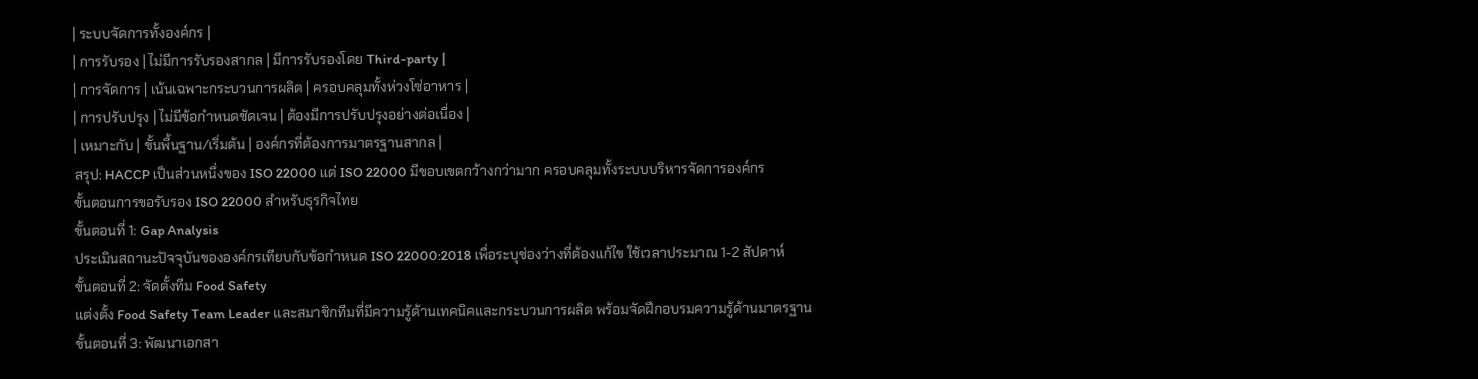| ระบบจัดการทั้งองค์กร |
| การรับรอง | ไม่มีการรับรองสากล | มีการรับรองโดย Third-party |
| การจัดการ | เน้นเฉพาะกระบวนการผลิต | ครอบคลุมทั้งห่วงโซ่อาหาร |
| การปรับปรุง | ไม่มีข้อกำหนดชัดเจน | ต้องมีการปรับปรุงอย่างต่อเนื่อง |
| เหมาะกับ | ขั้นพื้นฐาน/เริ่มต้น | องค์กรที่ต้องการมาตรฐานสากล |
สรุป: HACCP เป็นส่วนหนึ่งของ ISO 22000 แต่ ISO 22000 มีขอบเขตกว้างกว่ามาก ครอบคลุมทั้งระบบบริหารจัดการองค์กร
ขั้นตอนการขอรับรอง ISO 22000 สำหรับธุรกิจไทย
ขั้นตอนที่ 1: Gap Analysis
ประเมินสถานะปัจจุบันขององค์กรเทียบกับข้อกำหนด ISO 22000:2018 เพื่อระบุช่องว่างที่ต้องแก้ไข ใช้เวลาประมาณ 1-2 สัปดาห์
ขั้นตอนที่ 2: จัดตั้งทีม Food Safety
แต่งตั้ง Food Safety Team Leader และสมาชิกทีมที่มีความรู้ด้านเทคนิคและกระบวนการผลิต พร้อมจัดฝึกอบรมความรู้ด้านมาตรฐาน
ขั้นตอนที่ 3: พัฒนาเอกสา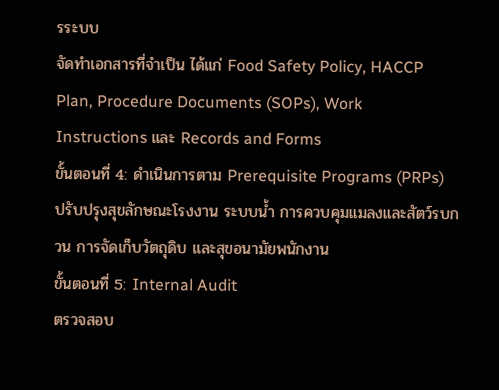รระบบ
จัดทำเอกสารที่จำเป็น ได้แก่ Food Safety Policy, HACCP Plan, Procedure Documents (SOPs), Work Instructions และ Records and Forms
ขั้นตอนที่ 4: ดำเนินการตาม Prerequisite Programs (PRPs)
ปรับปรุงสุขลักษณะโรงงาน ระบบน้ำ การควบคุมแมลงและสัตว์รบกวน การจัดเก็บวัตถุดิบ และสุขอนามัยพนักงาน
ขั้นตอนที่ 5: Internal Audit
ตรวจสอบ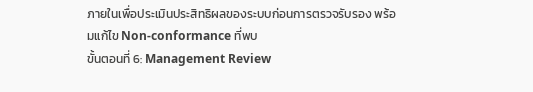ภายในเพื่อประเมินประสิทธิผลของระบบก่อนการตรวจรับรอง พร้อมแก้ไข Non-conformance ที่พบ
ขั้นตอนที่ 6: Management Review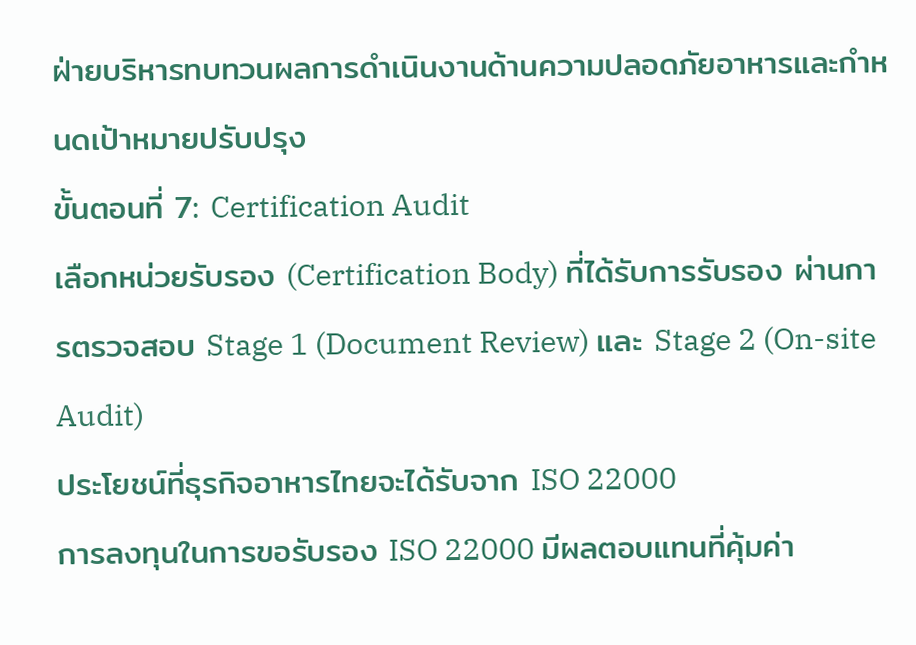ฝ่ายบริหารทบทวนผลการดำเนินงานด้านความปลอดภัยอาหารและกำหนดเป้าหมายปรับปรุง
ขั้นตอนที่ 7: Certification Audit
เลือกหน่วยรับรอง (Certification Body) ที่ได้รับการรับรอง ผ่านการตรวจสอบ Stage 1 (Document Review) และ Stage 2 (On-site Audit)
ประโยชน์ที่ธุรกิจอาหารไทยจะได้รับจาก ISO 22000
การลงทุนในการขอรับรอง ISO 22000 มีผลตอบแทนที่คุ้มค่า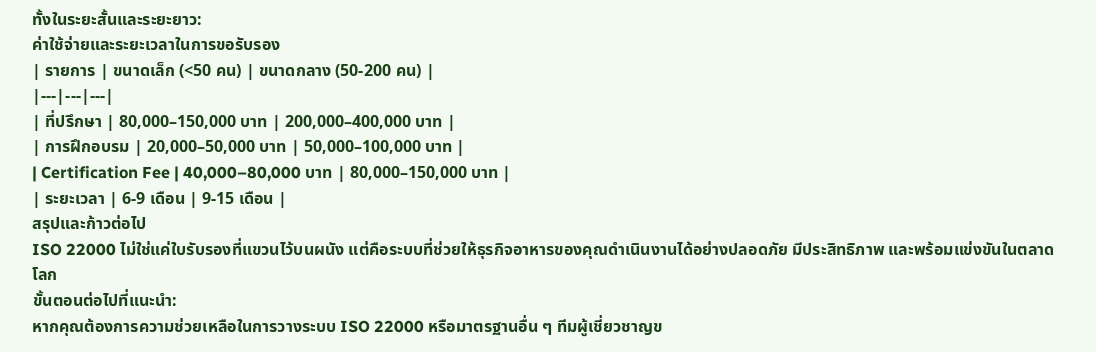ทั้งในระยะสั้นและระยะยาว:
ค่าใช้จ่ายและระยะเวลาในการขอรับรอง
| รายการ | ขนาดเล็ก (<50 คน) | ขนาดกลาง (50-200 คน) |
|---|---|---|
| ที่ปรึกษา | 80,000–150,000 บาท | 200,000–400,000 บาท |
| การฝึกอบรม | 20,000–50,000 บาท | 50,000–100,000 บาท |
| Certification Fee | 40,000–80,000 บาท | 80,000–150,000 บาท |
| ระยะเวลา | 6-9 เดือน | 9-15 เดือน |
สรุปและก้าวต่อไป
ISO 22000 ไม่ใช่แค่ใบรับรองที่แขวนไว้บนผนัง แต่คือระบบที่ช่วยให้ธุรกิจอาหารของคุณดำเนินงานได้อย่างปลอดภัย มีประสิทธิภาพ และพร้อมแข่งขันในตลาดโลก
ขั้นตอนต่อไปที่แนะนำ:
หากคุณต้องการความช่วยเหลือในการวางระบบ ISO 22000 หรือมาตรฐานอื่น ๆ ทีมผู้เชี่ยวชาญข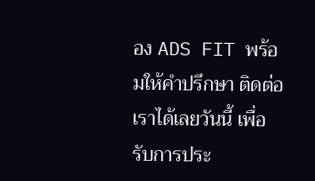อง ADS FIT พร้อมให้คำปรึกษา ติดต่อเราได้เลยวันนี้ เพื่อรับการประ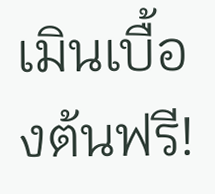เมินเบื้องต้นฟรี!